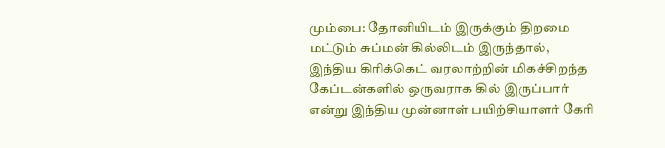மும்பை: தோனியிடம் இருக்கும் திறமை மட்டும் சுப்மன் கில்லிடம் இருந்தால், இந்திய கிரிக்கெட் வரலாற்றின் மிகச்சிறந்த கேப்டன்களில் ஒருவராக கில் இருப்பார் என்று இந்திய முன்னாள் பயிற்சியாளர் கேரி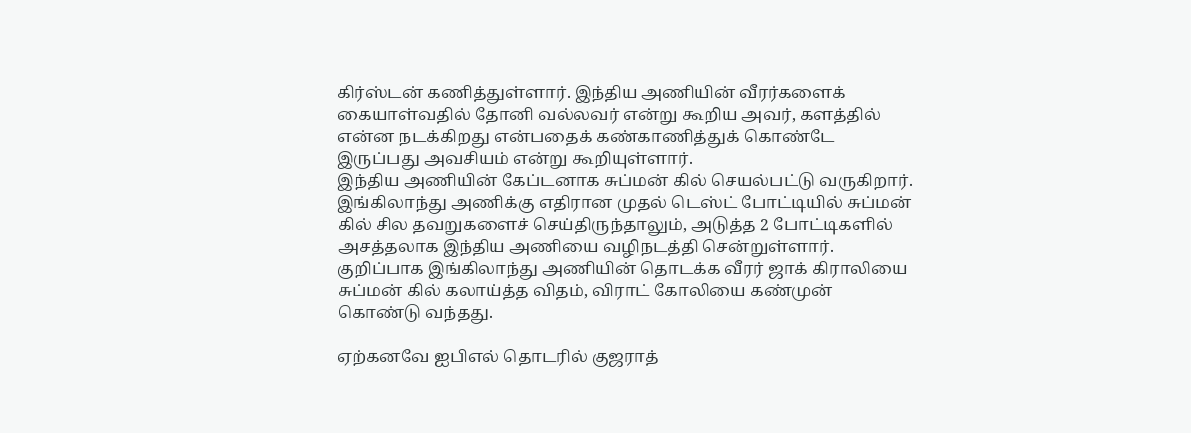கிர்ஸ்டன் கணித்துள்ளார். இந்திய அணியின் வீரர்களைக் கையாள்வதில் தோனி வல்லவர் என்று கூறிய அவர், களத்தில் என்ன நடக்கிறது என்பதைக் கண்காணித்துக் கொண்டே இருப்பது அவசியம் என்று கூறியுள்ளார்.
இந்திய அணியின் கேப்டனாக சுப்மன் கில் செயல்பட்டு வருகிறார். இங்கிலாந்து அணிக்கு எதிரான முதல் டெஸ்ட் போட்டியில் சுப்மன் கில் சில தவறுகளைச் செய்திருந்தாலும், அடுத்த 2 போட்டிகளில் அசத்தலாக இந்திய அணியை வழிநடத்தி சென்றுள்ளார். குறிப்பாக இங்கிலாந்து அணியின் தொடக்க வீரர் ஜாக் கிராலியை சுப்மன் கில் கலாய்த்த விதம், விராட் கோலியை கண்முன் கொண்டு வந்தது.

ஏற்கனவே ஐபிஎல் தொடரில் குஜராத்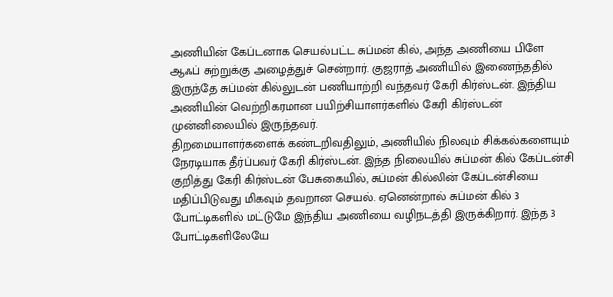அணியின் கேப்டனாக செயல்பட்ட சுப்மன் கில், அந்த அணியை பிளே ஆஃப் சுற்றுக்கு அழைத்துச் சென்றார். குஜராத் அணியில் இணைந்ததில் இருந்தே சுப்மன் கில்லுடன் பணியாற்றி வந்தவர் கேரி கிர்ஸ்டன். இந்திய அணியின் வெற்றிகரமான பயிற்சியாளர்களில் கேரி கிர்ஸ்டன் முன்னிலையில் இருந்தவர்.
திறமையாளர்களைக் கண்டறிவதிலும், அணியில் நிலவும் சிக்கல்களையும் நேரடியாக தீர்ப்பவர் கேரி கிர்ஸ்டன். இந்த நிலையில் சுப்மன் கில் கேப்டன்சி குறித்து கேரி கிர்ஸ்டன் பேசுகையில், சுப்மன் கில்லின் கேப்டன்சியை மதிப்பிடுவது மிகவும் தவறான செயல். ஏனென்றால் சுப்மன் கில் 3 போட்டிகளில் மட்டுமே இந்திய அணியை வழிநடத்தி இருக்கிறார். இந்த 3 போட்டிகளிலேயே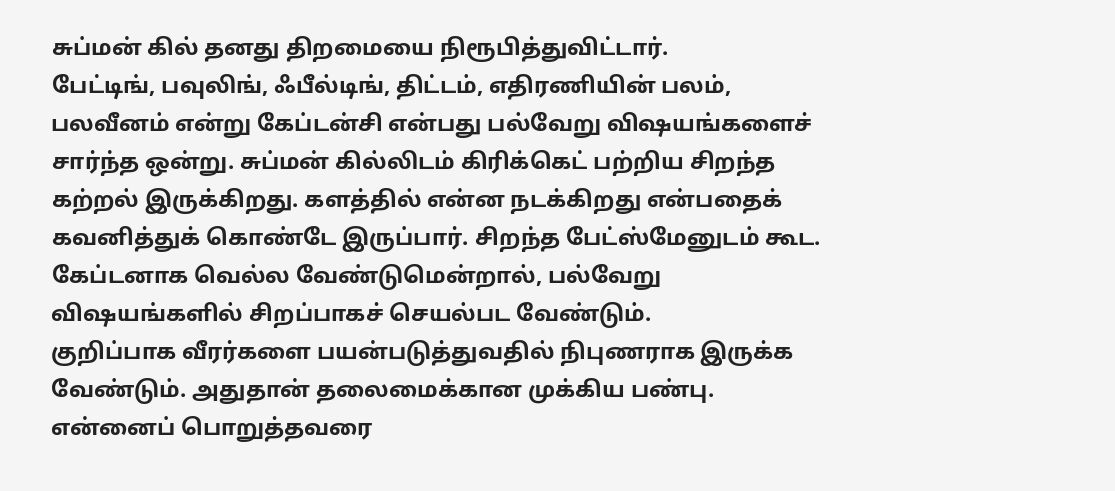சுப்மன் கில் தனது திறமையை நிரூபித்துவிட்டார்.
பேட்டிங், பவுலிங், ஃபீல்டிங், திட்டம், எதிரணியின் பலம், பலவீனம் என்று கேப்டன்சி என்பது பல்வேறு விஷயங்களைச் சார்ந்த ஒன்று. சுப்மன் கில்லிடம் கிரிக்கெட் பற்றிய சிறந்த கற்றல் இருக்கிறது. களத்தில் என்ன நடக்கிறது என்பதைக் கவனித்துக் கொண்டே இருப்பார். சிறந்த பேட்ஸ்மேனுடம் கூட. கேப்டனாக வெல்ல வேண்டுமென்றால், பல்வேறு விஷயங்களில் சிறப்பாகச் செயல்பட வேண்டும்.
குறிப்பாக வீரர்களை பயன்படுத்துவதில் நிபுணராக இருக்க வேண்டும். அதுதான் தலைமைக்கான முக்கிய பண்பு. என்னைப் பொறுத்தவரை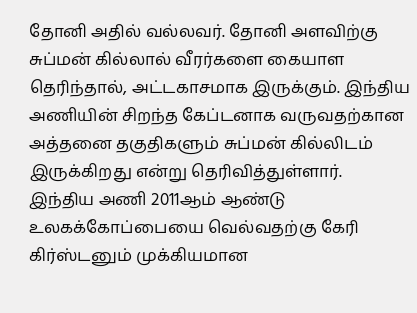தோனி அதில் வல்லவர். தோனி அளவிற்கு சுப்மன் கில்லால் வீரர்களை கையாள தெரிந்தால், அட்டகாசமாக இருக்கும். இந்திய அணியின் சிறந்த கேப்டனாக வருவதற்கான அத்தனை தகுதிகளும் சுப்மன் கில்லிடம் இருக்கிறது என்று தெரிவித்துள்ளார்.
இந்திய அணி 2011ஆம் ஆண்டு உலகக்கோப்பையை வெல்வதற்கு கேரி கிர்ஸ்டனும் முக்கியமான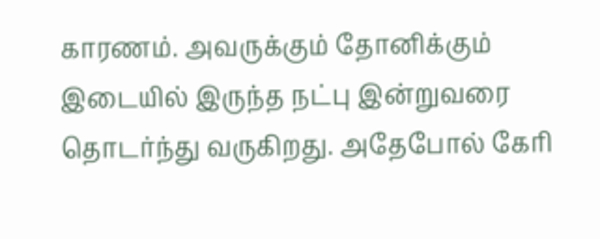காரணம். அவருக்கும் தோனிக்கும் இடையில் இருந்த நட்பு இன்றுவரை தொடர்ந்து வருகிறது. அதேபோல் கேரி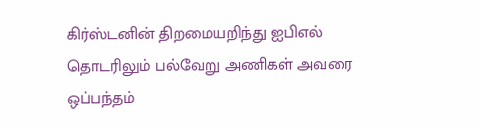கிர்ஸ்டனின் திறமையறிந்து ஐபிஎல் தொடரிலும் பல்வேறு அணிகள் அவரை ஒப்பந்தம்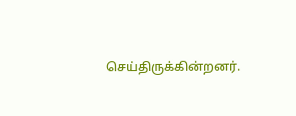செய்திருக்கின்றனர்.